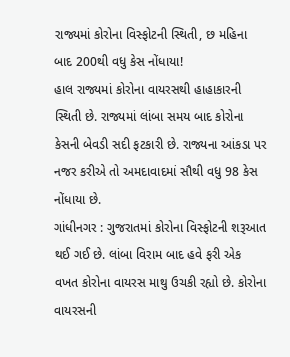રાજ્યમાં કોરોના વિસ્ફોટની સ્થિતી, છ મહિના બાદ 200થી વધુ કેસ નોંધાયા!
હાલ રાજ્યમાં કોરોના વાયરસથી હાહાકારની સ્થિતી છે. રાજ્યમાં લાંબા સમય બાદ કોરોના કેસની બેવડી સદી ફટકારી છે. રાજ્યના આંકડા પર નજર કરીએ તો અમદાવાદમાં સૌથી વધુ 98 કેસ નોંધાયા છે.
ગાંધીનગર : ગુજરાતમાં કોરોના વિસ્ફોટની શરૂઆત થઈ ગઈ છે. લાંબા વિરામ બાદ હવે ફરી એક વખત કોરોના વાયરસ માથુ ઉચકી રહ્યો છે. કોરોના વાયરસની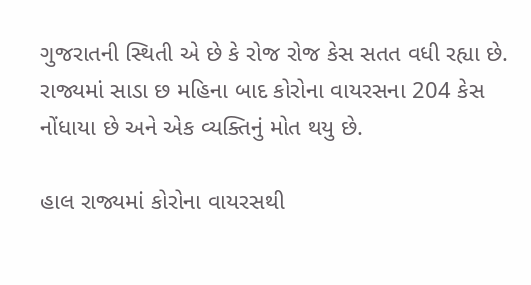ગુજરાતની સ્થિતી એ છે કે રોજ રોજ કેસ સતત વધી રહ્યા છે. રાજ્યમાં સાડા છ મહિના બાદ કોરોના વાયરસના 204 કેસ નોંધાયા છે અને એક વ્યક્તિનું મોત થયુ છે.

હાલ રાજ્યમાં કોરોના વાયરસથી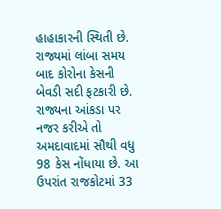હાહાકારની સ્થિતી છે. રાજ્યમાં લાંબા સમય બાદ કોરોના કેસની બેવડી સદી ફટકારી છે. રાજ્યના આંકડા પર નજર કરીએ તો અમદાવાદમાં સૌથી વધુ 98 કેસ નોંધાયા છે. આ ઉપરાંત રાજકોટમાં 33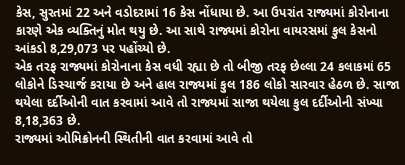કેસ, સુરતમાં 22 અને વડોદરામાં 16 કેસ નોંધાયા છે. આ ઉપરાંત રાજ્યમાં કોરોનાના કારણે એક વ્યક્તિનું મોત થયુ છે. આ સાથે રાજ્યમાં કોરોના વાયરસમાં કુલ કેસનો આંકડો 8,29,073 પર પહોંચ્યો છે.
એક તરફ રાજ્યમાં કોરોનાના કેસ વધી રહ્યા છે તો બીજી તરફ છેલ્લા 24 કલાકમાં 65 લોકોને ડિસ્ચાર્જ કરાયા છે અને હાલ રાજ્યમાં કુલ 186 લોકો સારવાર હેઠળ છે. સાજા થયેલા દર્દીઓની વાત કરવામાં આવે તો રાજ્યમાં સાજા થયેલા કુલ દર્દીઓની સંખ્યા 8,18,363 છે.
રાજ્યમાં ઓમિક્રોનની સ્થિતીની વાત કરવામાં આવે તો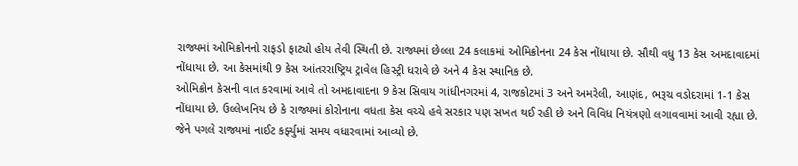રાજ્યમાં ઓમિક્રોનનો રાફડો ફાટ્યો હોય તેવી સ્થિતી છે. રાજ્યમાં છેલ્લા 24 કલાકમાં ઓમિક્રોનના 24 કેસ નોંધાયા છે. સૌથી વધુ 13 કેસ અમદાવાદમાં નોંધાયા છે. આ કેસમાંથી 9 કેસ આંતરરાષ્ટ્રિય ટ્રાવેલ હિસ્ટ્રી ધરાવે છે અને 4 કેસ સ્થાનિક છે.
ઓમિક્રોન કેસની વાત કરવામાં આવે તો અમદાવાદના 9 કેસ સિવાય ગાંધીનગરમાં 4, રાજકોટમાં 3 અને અમરેલી, આણંદ, ભરૂચ વડોદરામાં 1-1 કેસ નોંધાયા છે. ઉલ્લેખનિય છે કે રાજ્યમાં કોરોનાના વધતા કેસ વચ્ચે હવે સરકાર પણ સખત થઈ રહી છે અને વિવિધ નિયંત્રણો લગાવવામાં આવી રહ્યા છે. જેને પગલે રાજ્યમાં નાઈટ કર્ફ્યુમાં સમય વધારવામાં આવ્યો છે.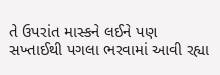તે ઉપરાંત માસ્કને લઈને પણ સખ્તાઈથી પગલા ભરવામાં આવી રહ્યા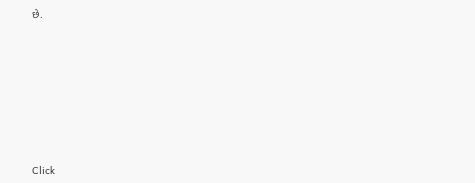છે.












Click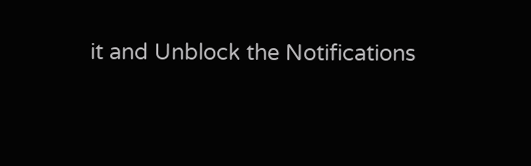it and Unblock the Notifications